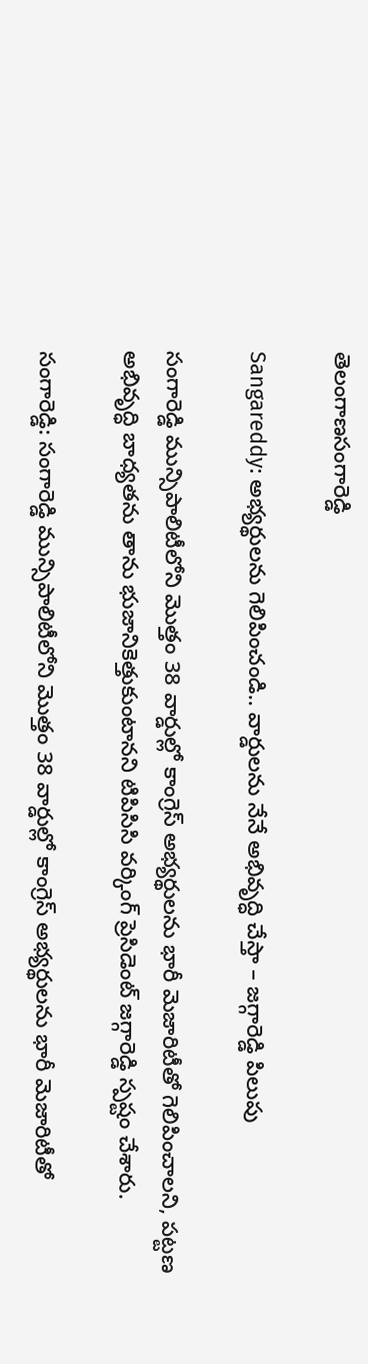తెలంగాణసంగారెడ్డి

Sangareddy: అభ్యర్థులను గెలిపించండి.. వార్డులను నేనే అభివృద్ధి చేస్తా – జగ్గారెడ్డి పిలుపు

సంగారెడ్డి మున్సిపాలిటీలోని మొత్తం 38 వార్డుల్లో కాంగ్రెస్ అభ్యర్థులను భారీ మెజారిటీతో గెలిపించాలని, పట్టణ అభివృద్ధి బాధ్యతను తాను భుజానికెత్తుకుంటానని టిపిసిసి వర్కింగ్ ప్రెసిడెంట్ జగ్గారెడ్డి స్పష్టం చేశారు.

సంగారెడ్డి: సంగారెడ్డి మున్సిపాలిటీలోని మొత్తం 38 వార్డుల్లో కాంగ్రెస్ అభ్యర్థులను భారీ మెజారిటీతో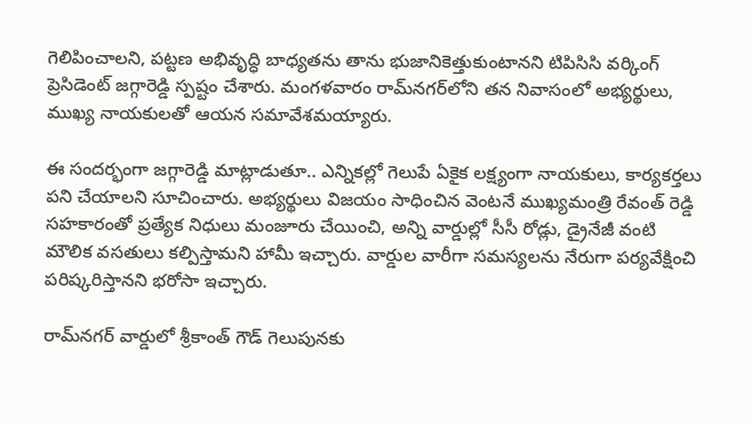గెలిపించాలని, పట్టణ అభివృద్ధి బాధ్యతను తాను భుజానికెత్తుకుంటానని టిపిసిసి వర్కింగ్ ప్రెసిడెంట్ జగ్గారెడ్డి స్పష్టం చేశారు. మంగళవారం రామ్‌నగర్‌లోని తన నివాసంలో అభ్యర్థులు, ముఖ్య నాయకులతో ఆయన సమావేశమయ్యారు.

ఈ సందర్భంగా జగ్గారెడ్డి మాట్లాడుతూ.. ఎన్నికల్లో గెలుపే ఏకైక లక్ష్యంగా నాయకులు, కార్యకర్తలు పని చేయాలని సూచించారు. అభ్యర్థులు విజయం సాధించిన వెంటనే ముఖ్యమంత్రి రేవంత్ రెడ్డి సహకారంతో ప్రత్యేక నిధులు మంజూరు చేయించి, అన్ని వార్డుల్లో సీసీ రోడ్లు, డ్రైనేజీ వంటి మౌలిక వసతులు కల్పిస్తామని హామీ ఇచ్చారు. వార్డుల వారీగా సమస్యలను నేరుగా పర్యవేక్షించి పరిష్కరిస్తానని భరోసా ఇచ్చారు.

రామ్‌నగర్ వార్డులో శ్రీకాంత్ గౌడ్ గెలుపునకు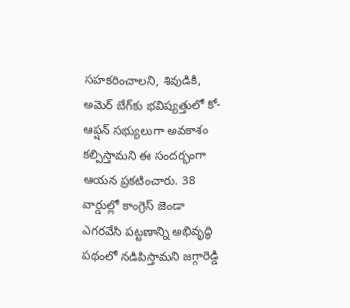సహకరించాలని, శివుడికి, అమెర్ బేగ్‌కు భవిష్యత్తులో కో-ఆప్షన్ సభ్యులుగా అవకాశం కల్పిస్తామని ఈ సందర్భంగా ఆయన ప్రకటించారు. 38 వార్డుల్లో కాంగ్రెస్ జెండా ఎగరవేసి పట్టణాన్ని అభివృద్ధి పథంలో నడిపిస్తామని జగ్గారెడ్డి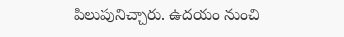పిలుపునిచ్చారు. ఉదయం నుంచి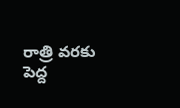రాత్రి వరకు పెద్ద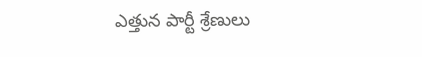ఎత్తున పార్టీ శ్రేణులు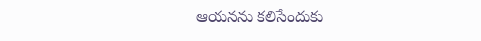ఆయనను కలిసేందుకు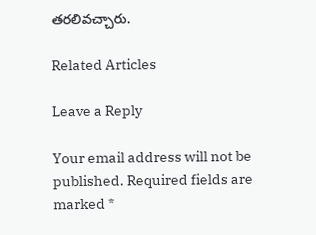తరలివచ్చారు.

Related Articles

Leave a Reply

Your email address will not be published. Required fields are marked *